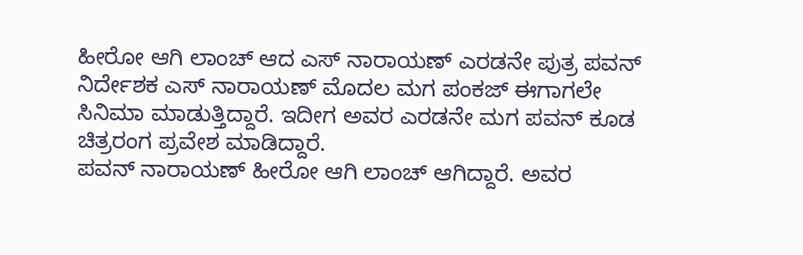ಹೀರೋ ಆಗಿ ಲಾಂಚ್ ಆದ ಎಸ್ ನಾರಾಯಣ್ ಎರಡನೇ ಪುತ್ರ ಪವನ್
ನಿರ್ದೇಶಕ ಎಸ್ ನಾರಾಯಣ್ ಮೊದಲ ಮಗ ಪಂಕಜ್ ಈಗಾಗಲೇ ಸಿನಿಮಾ ಮಾಡುತ್ತಿದ್ದಾರೆ. ಇದೀಗ ಅವರ ಎರಡನೇ ಮಗ ಪವನ್ ಕೂಡ ಚಿತ್ರರಂಗ ಪ್ರವೇಶ ಮಾಡಿದ್ದಾರೆ.
ಪವನ್ ನಾರಾಯಣ್ ಹೀರೋ ಆಗಿ ಲಾಂಚ್ ಆಗಿದ್ದಾರೆ. ಅವರ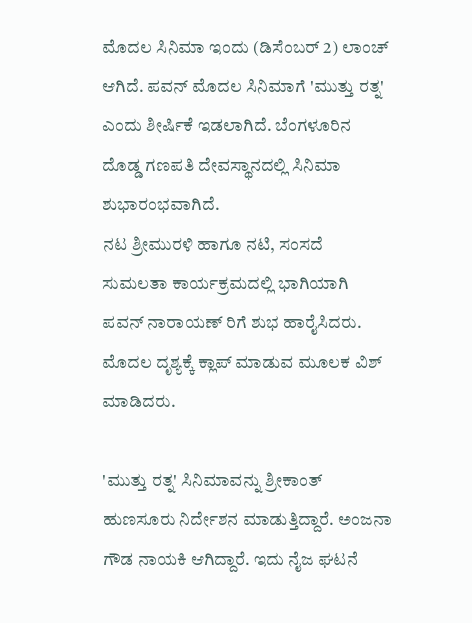ಮೊದಲ ಸಿನಿಮಾ ಇಂದು (ಡಿಸೆಂಬರ್ 2) ಲಾಂಚ್ ಆಗಿದೆ. ಪವನ್ ಮೊದಲ ಸಿನಿಮಾಗೆ 'ಮುತ್ತು ರತ್ನ' ಎಂದು ಶೀರ್ಷಿಕೆ ಇಡಲಾಗಿದೆ. ಬೆಂಗಳೂರಿನ ದೊಡ್ಡ ಗಣಪತಿ ದೇವಸ್ಥಾನದಲ್ಲಿ ಸಿನಿಮಾ ಶುಭಾರಂಭವಾಗಿದೆ.
ನಟ ಶ್ರೀಮುರಳಿ ಹಾಗೂ ನಟಿ, ಸಂಸದೆ ಸುಮಲತಾ ಕಾರ್ಯಕ್ರಮದಲ್ಲಿ ಭಾಗಿಯಾಗಿ ಪವನ್ ನಾರಾಯಣ್ ರಿಗೆ ಶುಭ ಹಾರೈಸಿದರು. ಮೊದಲ ದೃಶ್ಯಕ್ಕೆ ಕ್ಲಾಪ್ ಮಾಡುವ ಮೂಲಕ ವಿಶ್ ಮಾಡಿದರು.

'ಮುತ್ತು ರತ್ನ' ಸಿನಿಮಾವನ್ನು ಶ್ರೀಕಾಂತ್ ಹುಣಸೂರು ನಿರ್ದೇಶನ ಮಾಡುತ್ತಿದ್ದಾರೆ. ಅಂಜನಾ ಗೌಡ ನಾಯಕಿ ಆಗಿದ್ದಾರೆ. ಇದು ನೈಜ ಘಟನೆ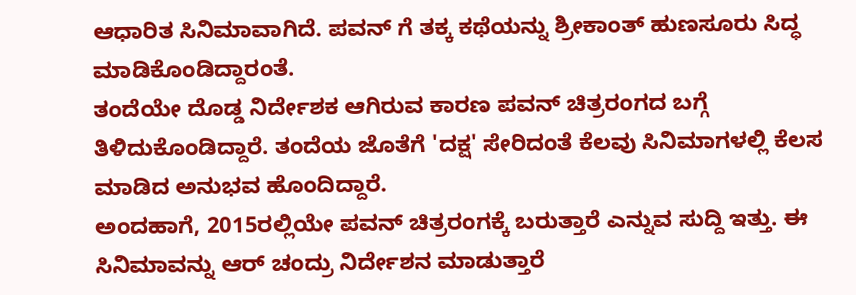ಆಧಾರಿತ ಸಿನಿಮಾವಾಗಿದೆ. ಪವನ್ ಗೆ ತಕ್ಕ ಕಥೆಯನ್ನು ಶ್ರೀಕಾಂತ್ ಹುಣಸೂರು ಸಿದ್ಧ ಮಾಡಿಕೊಂಡಿದ್ದಾರಂತೆ.
ತಂದೆಯೇ ದೊಡ್ಡ ನಿರ್ದೇಶಕ ಆಗಿರುವ ಕಾರಣ ಪವನ್ ಚಿತ್ರರಂಗದ ಬಗ್ಗೆ ತಿಳಿದುಕೊಂಡಿದ್ದಾರೆ. ತಂದೆಯ ಜೊತೆಗೆ 'ದಕ್ಷ' ಸೇರಿದಂತೆ ಕೆಲವು ಸಿನಿಮಾಗಳಲ್ಲಿ ಕೆಲಸ ಮಾಡಿದ ಅನುಭವ ಹೊಂದಿದ್ದಾರೆ.
ಅಂದಹಾಗೆ, 2015ರಲ್ಲಿಯೇ ಪವನ್ ಚಿತ್ರರಂಗಕ್ಕೆ ಬರುತ್ತಾರೆ ಎನ್ನುವ ಸುದ್ದಿ ಇತ್ತು. ಈ ಸಿನಿಮಾವನ್ನು ಆರ್ ಚಂದ್ರು ನಿರ್ದೇಶನ ಮಾಡುತ್ತಾರೆ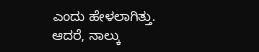ಎಂದು ಹೇಳಲಾಗಿತ್ತು. ಆದರೆ, ನಾಲ್ಕು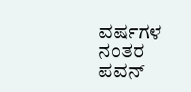ವರ್ಷಗಳ ನಂತರ ಪವನ್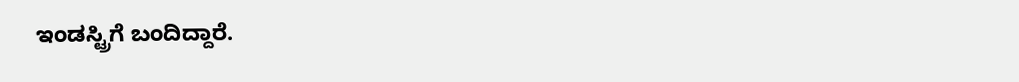ಇಂಡಸ್ಟ್ರಿಗೆ ಬಂದಿದ್ದಾರೆ.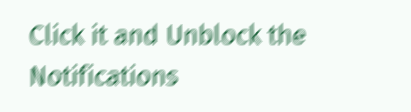Click it and Unblock the Notifications